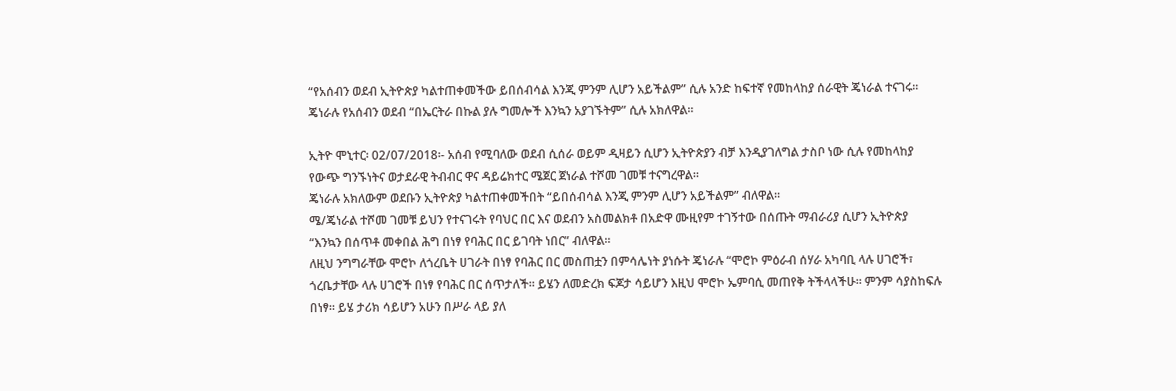“የአሰብን ወደብ ኢትዮጵያ ካልተጠቀመችው ይበሰብሳል እንጂ ምንም ሊሆን አይችልም” ሲሉ አንድ ከፍተኛ የመከላከያ ሰራዊት ጄነራል ተናገሩ፡፡
ጄነራሉ የአሰብን ወደብ “በኤርትራ በኩል ያሉ ግመሎች እንኳን አያገኙትም” ሲሉ አክለዋል፡፡

ኢትዮ ሞኒተር፡ 02/07/2018፡- አሰብ የሚባለው ወደብ ሲሰራ ወይም ዲዛይን ሲሆን ኢትዮጵያን ብቻ እንዲያገለግል ታስቦ ነው ሲሉ የመከላከያ የውጭ ግንኙነትና ወታደራዊ ትብብር ዋና ዳይሬክተር ሜጀር ጀነራል ተሾመ ገመቹ ተናግረዋል።
ጄነራሉ አክለውም ወደቡን ኢትዮጵያ ካልተጠቀመችበት “ይበሰብሳል እንጂ ምንም ሊሆን አይችልም” ብለዋል።
ሜ/ጄነራል ተሾመ ገመቹ ይህን የተናገሩት የባህር በር እና ወደብን አስመልክቶ በአድዋ ሙዚየም ተገኝተው በሰጡት ማብራሪያ ሲሆን ኢትዮጵያ “እንኳን በሰጥቶ መቀበል ሕግ በነፃ የባሕር በር ይገባት ነበር” ብለዋል።
ለዚህ ንግግራቸው ሞሮኮ ለጎረቤት ሀገራት በነፃ የባሕር በር መስጠቷን በምሳሌነት ያነሱት ጄነራሉ “ሞሮኮ ምዕራብ ሰሃራ አካባቢ ላሉ ሀገሮች፣ ጎረቤታቸው ላሉ ሀገሮች በነፃ የባሕር በር ሰጥታለች። ይሄን ለመድረክ ፍጆታ ሳይሆን እዚህ ሞሮኮ ኤምባሲ መጠየቅ ትችላላችሁ። ምንም ሳያስከፍሉ በነፃ። ይሄ ታሪክ ሳይሆን አሁን በሥራ ላይ ያለ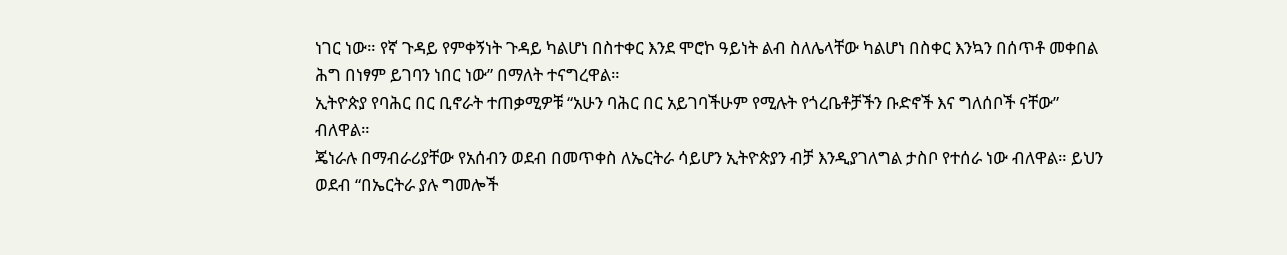ነገር ነው። የኛ ጉዳይ የምቀኝነት ጉዳይ ካልሆነ በስተቀር እንደ ሞሮኮ ዓይነት ልብ ስለሌላቸው ካልሆነ በስቀር እንኳን በሰጥቶ መቀበል ሕግ በነፃም ይገባን ነበር ነው” በማለት ተናግረዋል።
ኢትዮጵያ የባሕር በር ቢኖራት ተጠቃሚዎቹ “አሁን ባሕር በር አይገባችሁም የሚሉት የጎረቤቶቻችን ቡድኖች እና ግለሰቦች ናቸው” ብለዋል።
ጄነራሉ በማብራሪያቸው የአሰብን ወደብ በመጥቀስ ለኤርትራ ሳይሆን ኢትዮጵያን ብቻ እንዲያገለግል ታስቦ የተሰራ ነው ብለዋል። ይህን ወደብ “በኤርትራ ያሉ ግመሎች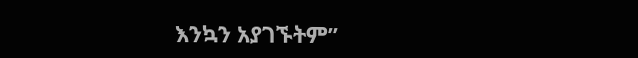እንኳን አያገኙትም”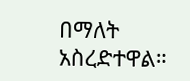በማለት አስረድተዋል።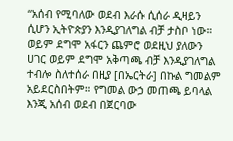“አሰብ የሚባለው ወደብ እራሱ ሲሰራ ዲዛይን ሲሆን ኢትዮጵያን እንዲያገለግል ብቻ ታስቦ ነው። ወይም ደግሞ አፋርን ጨምሮ ወደዚህ ያለውን ሀገር ወይም ደግሞ አቅጣጫ ብቻ እንዲያገለግል ተብሎ ስለተሰራ በዚያ [በኤርትራ] በኩል ግመልም አይደርስበትም። የግመል ውኃ መጠጫ ይባላል እንጂ አሰብ ወደብ በጀርባው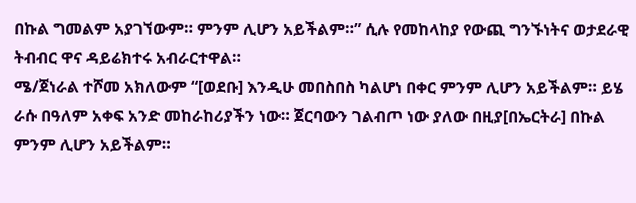በኩል ግመልም አያገኘውም። ምንም ሊሆን አይችልም።” ሲሉ የመከላከያ የውጪ ግንኙነትና ወታደራዊ ትብብር ዋና ዳይሬክተሩ አብራርተዋል።
ሜ/ጀነራል ተሾመ አክለውም “[ወደቡ] እንዲሁ መበስበስ ካልሆነ በቀር ምንም ሊሆን አይችልም። ይሄ ራሱ በዓለም አቀፍ አንድ መከራከሪያችን ነው። ጀርባውን ገልብጦ ነው ያለው በዚያ[በኤርትራ] በኩል ምንም ሊሆን አይችልም።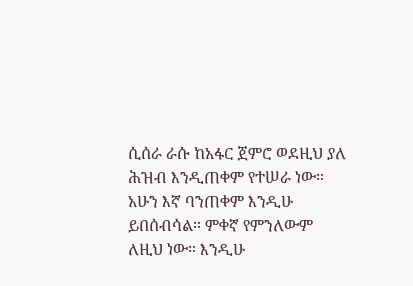ሲሰራ ራሱ ከአፋር ጀምሮ ወደዚህ ያለ ሕዝብ እንዲጠቀም የተሠራ ነው። አሁን እኛ ባንጠቀም እንዲሁ ይበሰብሳል። ምቀኛ የምንለውም ለዚህ ነው። እንዲሁ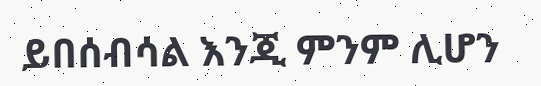ይበሰብሳል እንጂ ምንም ሊሆን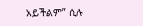አይችልም” ሲሉ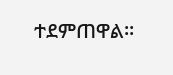ተደምጠዋል።